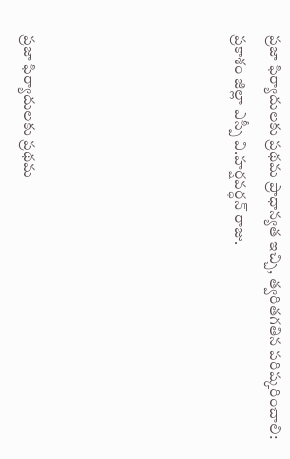ప్రజా ఫిర్యాదులకు ప్రథమ ప్రాధాన్యత ఇచ్చి, త్వరితగతిన పరిష్కరించాలి: ప్రకాశం జిల్లా ఎస్పీ వి.హర్షవర్ధన్ రాజు.





ప్రజా ఫిర్యాదులకు ప్రథమ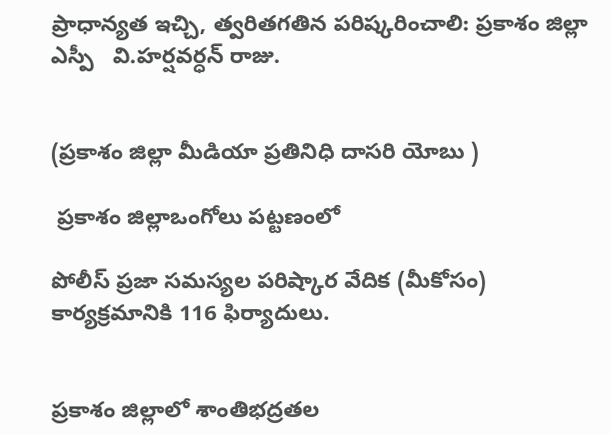ప్రాధాన్యత ఇచ్చి, త్వరితగతిన పరిష్కరించాలి: ప్రకాశం జిల్లా ఎస్పీ   వి.హర్షవర్ధన్ రాజు.


(ప్రకాశం జిల్లా మీడియా ప్రతినిధి దాసరి యోబు )

 ప్రకాశం జిల్లాఒంగోలు పట్టణంలో

పోలీస్ ప్రజా సమస్యల పరిష్కార వేదిక (మీకోసం) కార్యక్రమానికి 116 ఫిర్యాదులు.


ప్రకాశం జిల్లాలో శాంతిభద్రతల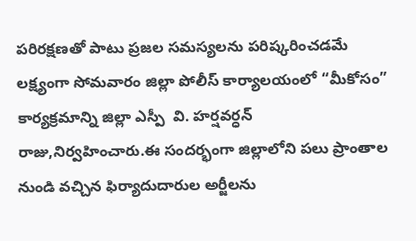పరిరక్షణతో పాటు ప్రజల సమస్యలను పరిష్కరించడమే లక్ష్యంగా సోమవారం జిల్లా పోలీస్ కార్యాలయంలో “మీకోసం” కార్యక్రమాన్ని జిల్లా ఎస్పీ  వి. హర్షవర్ధన్ రాజు,నిర్వహించారు.ఈ సందర్భంగా జిల్లాలోని పలు ప్రాంతాల నుండి వచ్చిన ఫిర్యాదుదారుల అర్జీలను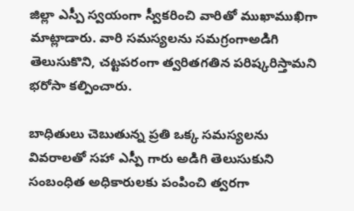జిల్లా ఎస్పీ స్వయంగా స్వీకరించి వారితో ముఖాముఖిగా మాట్లాడారు. వారి సమస్యలను సమగ్రంగాఅడిగి తెలుసుకొని, చట్టపరంగా త్వరితగతిన పరిష్కరిస్తామని భరోసా కల్పించారు.

బాధితులు చెబుతున్న ప్రతి ఒక్క సమస్యలను వివరాలతో సహా ఎస్పీ గారు అడిగి తెలుసుకుని సంబంధిత అధికారులకు పంపించి త్వరగా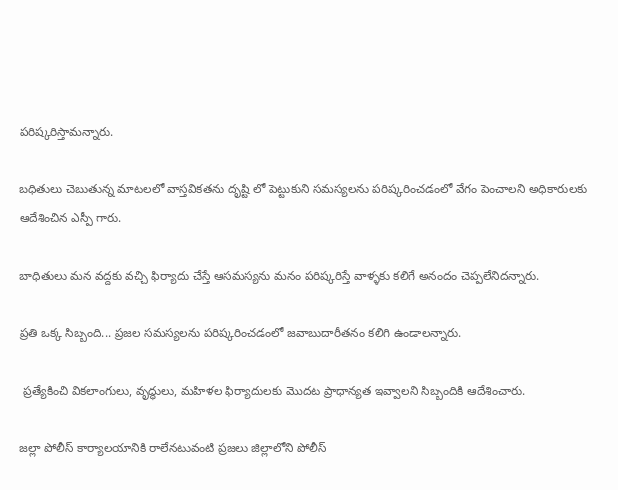పరిష్కరిస్తామన్నారు.

బధితులు చెబుతున్న మాటలలో వాస్తవికతను దృష్టి లో పెట్టుకుని సమస్యలను పరిష్కరించడంలో వేగం పెంచాలని అధికారులకు ఆదేశించిన ఎస్పీ గారు.

బాధితులు మన వద్దకు వచ్చి ఫిర్యాదు చేస్తే ఆసమస్యను మనం పరిష్కరిస్తే వాళ్ళకు కలిగే అనందం చెప్పలేనిదన్నారు.

ప్రతి ఒక్క సిబ్బంది... ప్రజల సమస్యలను పరిష్కరించడంలో జవాబుదారీతనం కలిగి ఉండాలన్నారు.

 ప్రత్యేకించి వికలాంగులు, వృద్ధులు, మహిళల ఫిర్యాదులకు మొదట ప్రాధాన్యత ఇవ్వాలని సిబ్బందికి ఆదేశించారు.

జల్లా పోలీస్ కార్యాలయానికి రాలేనటువంటి ప్రజలు జిల్లాలోని పోలీస్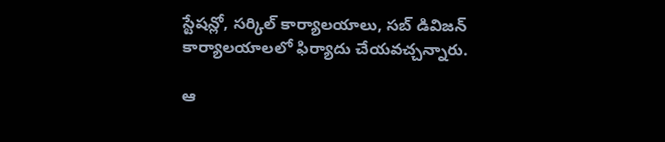స్టేషన్లో, సర్కిల్ కార్యాలయాలు, సబ్ డివిజన్ కార్యాలయాలలో ఫిర్యాదు చేయవచ్చన్నారు.

ఆ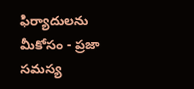ఫిర్యాదులను మీకోసం - ప్రజా సమస్య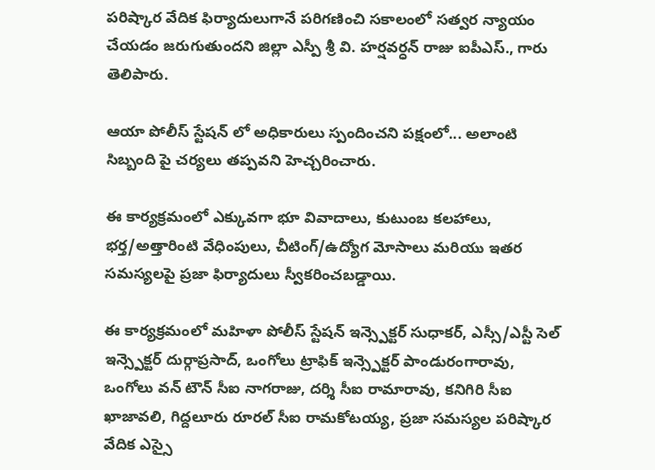పరిష్కార వేదిక ఫిర్యాదులుగానే పరిగణించి సకాలంలో సత్వర న్యాయం చేయడం జరుగుతుందని జిల్లా ఎస్పీ శ్రీ వి. హర్షవర్ధన్ రాజు ఐపీఎస్., గారు తెలిపారు.

ఆయా పోలీస్ స్టేషన్ లో అధికారులు స్పందించని పక్షంలో... అలాంటి సిబ్బంది పై చర్యలు తప్పవని హెచ్చరించారు.

ఈ కార్యక్రమంలో ఎక్కువగా భూ వివాదాలు, కుటుంబ కలహాలు, భర్త/అత్తారింటి వేధింపులు, చీటింగ్/ఉద్యోగ మోసాలు మరియు ఇతర సమస్యలపై ప్రజా ఫిర్యాదులు స్వీకరించబడ్డాయి.

ఈ కార్యక్రమంలో మహిళా పోలీస్ స్టేషన్ ఇన్స్పెక్టర్ సుధాకర్, ఎస్సీ/ఎస్టీ సెల్ ఇన్స్పెక్టర్ దుర్గాప్రసాద్, ఒంగోలు ట్రాఫిక్ ఇన్స్పెక్టర్ పాండురంగారావు, ఒంగోలు వన్ టౌన్ సీఐ నాగరాజు, దర్శి సీఐ రామారావు, కనిగిరి సీఐ ఖాజావలి, గిద్దలూరు రూరల్ సీఐ రామకోటయ్య, ప్రజా సమస్యల పరిష్కార వేదిక ఎస్సై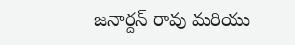జనార్దన్ రావు మరియు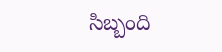సిబ్బంది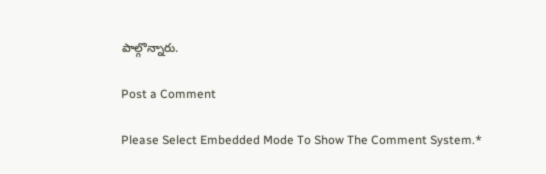పాల్గొన్నారు.

Post a Comment

Please Select Embedded Mode To Show The Comment System.*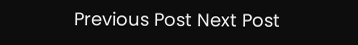Previous Post Next Post